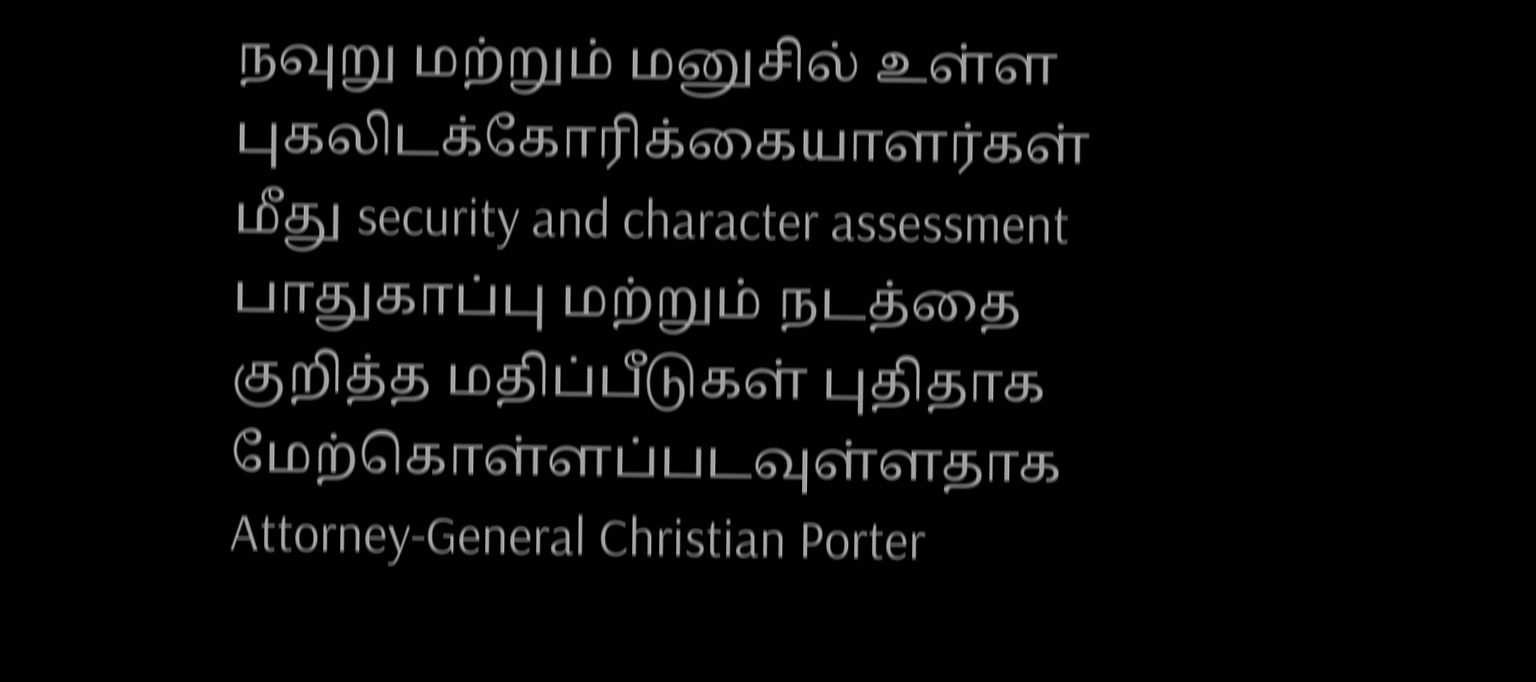நவுறு மற்றும் மனுசில் உள்ள புகலிடக்கோரிக்கையாளர்கள் மீது security and character assessment பாதுகாப்பு மற்றும் நடத்தை குறித்த மதிப்பீடுகள் புதிதாக மேற்கொள்ளப்படவுள்ளதாக Attorney-General Christian Porter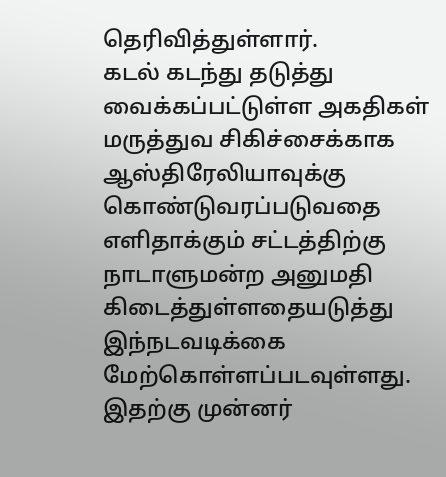தெரிவித்துள்ளார்.
கடல் கடந்து தடுத்து வைக்கப்பட்டுள்ள அகதிகள் மருத்துவ சிகிச்சைக்காக ஆஸ்திரேலியாவுக்கு கொண்டுவரப்படுவதை எளிதாக்கும் சட்டத்திற்கு நாடாளுமன்ற அனுமதி கிடைத்துள்ளதையடுத்து இந்நடவடிக்கை மேற்கொள்ளப்படவுள்ளது.
இதற்கு முன்னர்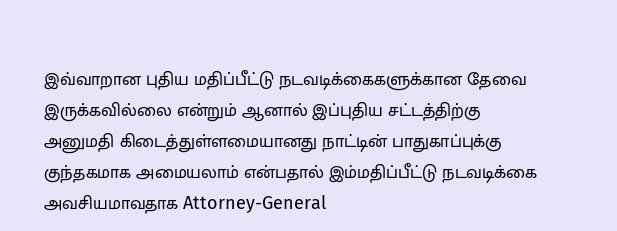இவ்வாறான புதிய மதிப்பீட்டு நடவடிக்கைகளுக்கான தேவை இருக்கவில்லை என்றும் ஆனால் இப்புதிய சட்டத்திற்கு அனுமதி கிடைத்துள்ளமையானது நாட்டின் பாதுகாப்புக்கு குந்தகமாக அமையலாம் என்பதால் இம்மதிப்பீட்டு நடவடிக்கை அவசியமாவதாக Attorney-General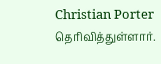Christian Porter தெரிவித்துள்ளார்.